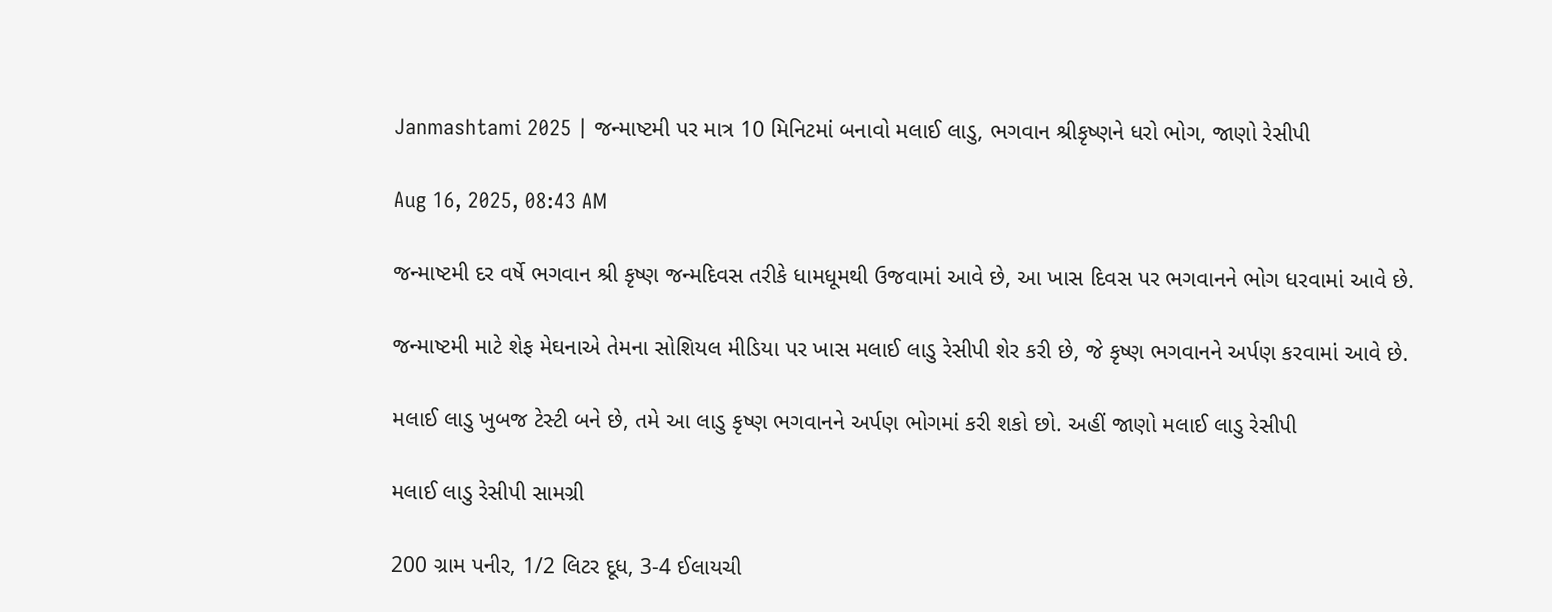Janmashtami 2025 | જન્માષ્ટમી પર માત્ર 10 મિનિટમાં બનાવો મલાઈ લાડુ, ભગવાન શ્રીકૃષ્ણને ધરો ભોગ, જાણો રેસીપી

Aug 16, 2025, 08:43 AM

જન્માષ્ટમી દર વર્ષે ભગવાન શ્રી કૃષ્ણ જન્મદિવસ તરીકે ધામધૂમથી ઉજવામાં આવે છે, આ ખાસ દિવસ પર ભગવાનને ભોગ ધરવામાં આવે છે.

જન્માષ્ટમી માટે શેફ મેઘનાએ તેમના સોશિયલ મીડિયા પર ખાસ મલાઈ લાડુ રેસીપી શેર કરી છે, જે કૃષ્ણ ભગવાનને અર્પણ કરવામાં આવે છે.

મલાઈ લાડુ ખુબજ ટેસ્ટી બને છે, તમે આ લાડુ કૃષ્ણ ભગવાનને અર્પણ ભોગમાં કરી શકો છો. અહીં જાણો મલાઈ લાડુ રેસીપી

મલાઈ લાડુ રેસીપી સામગ્રી

200 ગ્રામ પનીર, 1/2 લિટર દૂધ, 3-4 ઈલાયચી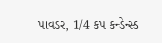પાવડર, 1/4 કપ કન્ડેન્સ્ડ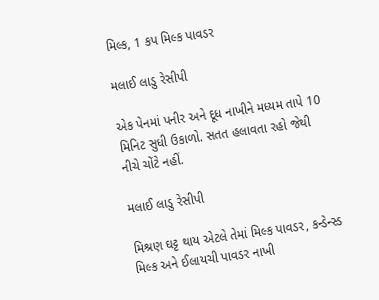મિલ્ક, 1 કપ મિલ્ક પાવડર

મલાઈ લાડુ રેસીપી

એક પેનમાં પનીર અને દૂધ નાખીને મધ્યમ તાપે 10 મિનિટ સુધી ઉકાળો. સતત હલાવતા રહો જેથી નીચે ચોંટે નહીં.

મલાઈ લાડુ રેસીપી

મિશ્રણ ઘટ્ટ થાય એટલે તેમાં મિલ્ક પાવડર, કન્ડેન્સ્ડ મિલ્ક અને ઈલાયચી પાવડર નાખી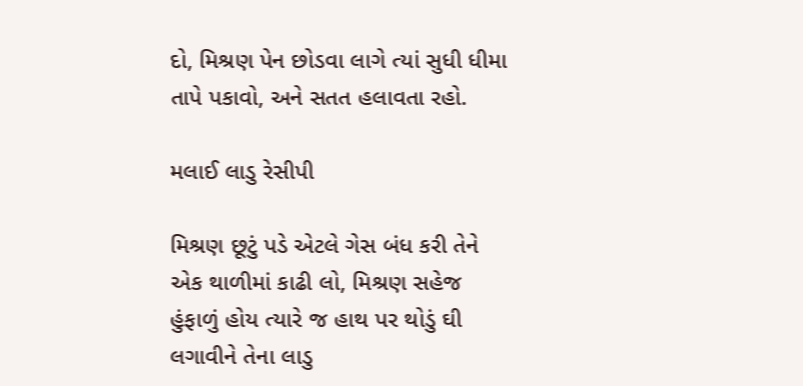દો, મિશ્રણ પેન છોડવા લાગે ત્યાં સુધી ધીમા તાપે પકાવો, અને સતત હલાવતા રહો.

મલાઈ લાડુ રેસીપી

મિશ્રણ છૂટું પડે એટલે ગેસ બંધ કરી તેને એક થાળીમાં કાઢી લો, મિશ્રણ સહેજ હુંફાળું હોય ત્યારે જ હાથ પર થોડું ઘી લગાવીને તેના લાડુ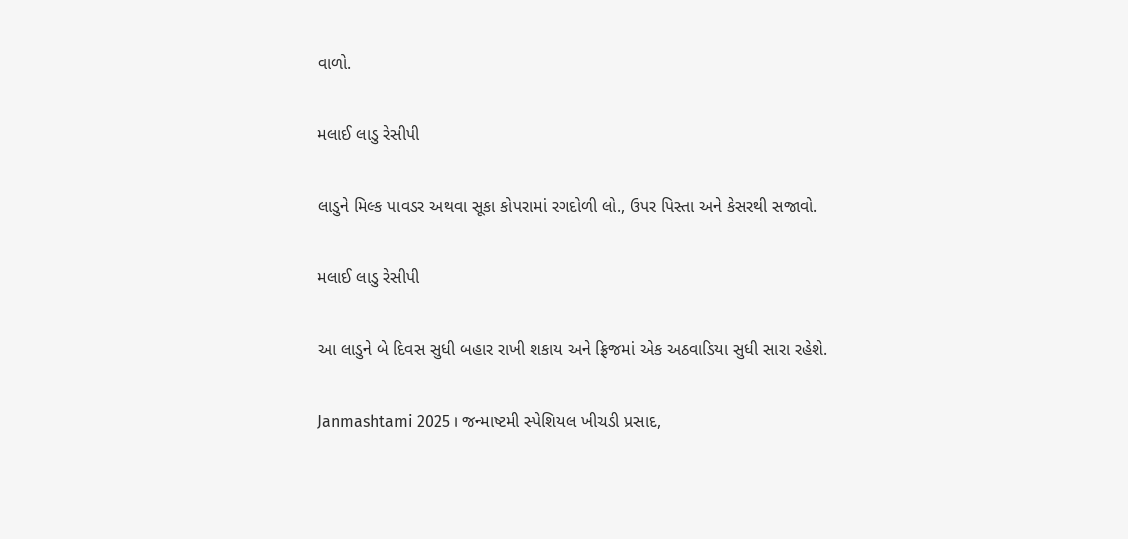વાળો.

મલાઈ લાડુ રેસીપી

લાડુને મિલ્ક પાવડર અથવા સૂકા કોપરામાં રગદોળી લો., ઉપર પિસ્તા અને કેસરથી સજાવો.

મલાઈ લાડુ રેસીપી

આ લાડુને બે દિવસ સુધી બહાર રાખી શકાય અને ફ્રિજમાં એક અઠવાડિયા સુધી સારા રહેશે.

Janmashtami 2025 । જન્માષ્ટમી સ્પેશિયલ ખીચડી પ્રસાદ,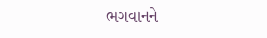ભગવાનને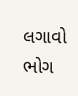લગાવો ભોગ